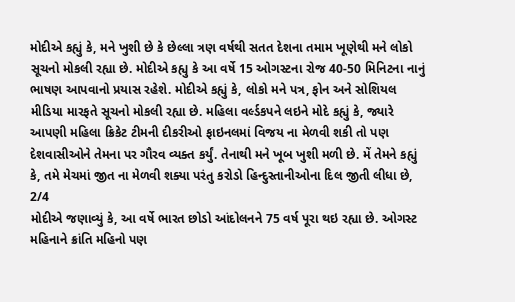મોદીએ કહ્યું કે, મને ખુશી છે કે છેલ્લા ત્રણ વર્ષથી સતત દેશના તમામ ખૂણેથી મને લોકો સૂચનો મોકલી રહ્યા છે. મોદીએ કહ્યુ કે આ વર્ષે 15 ઓગસ્ટના રોજ 40-50 મિનિટના નાનું ભાષણ આપવાનો પ્રયાસ રહેશે. મોદીએ કહ્યું કે, લોકો મને પત્ર, ફોન અને સોશિયલ મીડિયા મારફતે સૂચનો મોકલી રહ્યા છે. મહિલા વર્લ્ડકપને લઇને મોદે કહ્યું કે, જ્યારે આપણી મહિલા ક્રિકેટ ટીમની દીકરીઓ ફાઇનલમાં વિજય ના મેળવી શકી તો પણ દેશવાસીઓને તેમના પર ગૌરવ વ્યક્ત કર્યું. તેનાથી મને ખૂબ ખુશી મળી છે. મેં તેમને કહ્યું કે, તમે મેચમાં જીત ના મેળવી શક્યા પરંતુ કરોડો હિન્દુસ્તાનીઓના દિલ જીતી લીધા છે,
2/4
મોદીએ જણાવ્યું કે, આ વર્ષે ભારત છોડો આંદોલનને 75 વર્ષ પૂરા થઇ રહ્યા છે. ઓગસ્ટ મહિનાને ક્રાંતિ મહિનો પણ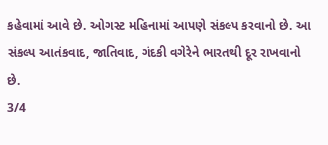કહેવામાં આવે છે. ઓગસ્ટ મહિનામાં આપણે સંકલ્પ કરવાનો છે. આ સંકલ્પ આતંકવાદ, જાતિવાદ, ગંદકી વગેરેને ભારતથી દૂર રાખવાનો છે.
3/4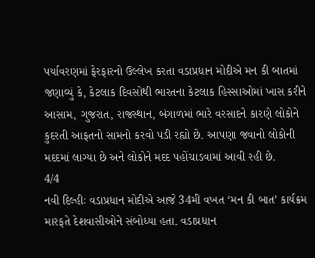પર્યાવરણમાં ફેરફારનો ઉલ્લેખ કરતા વડાપ્રધાન મોદીએ મન કી બાતમાં જણાવ્યું કે, કેટલાક દિવસોથી ભારતના કેટલાક હિસ્સાઓમાં ખાસ કરીને આસામ, ગુજરાત, રાજસ્થાન, બંગાળમાં ભારે વરસાદને કારણે લોકોને કુદરતી આફતનો સામનો કરવો પડી રહ્યો છે. આપણા જવાનો લોકોની મદદમાં લાગ્યા છે અને લોકોને મદદ પહોંચાડવામાં આવી રહી છે.
4/4
નવી દિલ્હીઃ વડાપ્રધાન મોદીએ આજે 34મી વખત ‘મન કી બાત’ કાર્યક્રમ મારફતે દેશવાસીઓને સંબોધ્યા હતા. વડાપ્રધાન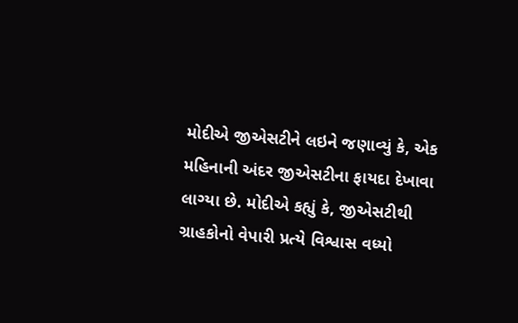મોદીએ જીએસટીને લઇને જણાવ્યું કે, એક મહિનાની અંદર જીએસટીના ફાયદા દેખાવા લાગ્યા છે. મોદીએ કહ્યું કે, જીએસટીથી ગ્રાહકોનો વેપારી પ્રત્યે વિશ્વાસ વધ્યો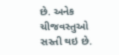છે. અનેક ચીજવસ્તુઓ સસ્તી થઇ છે.